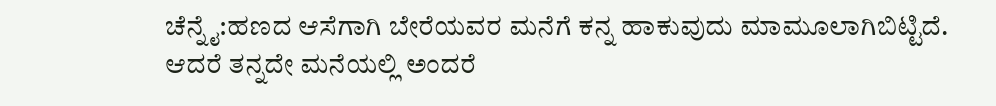ಚೆನ್ನೈ:ಹಣದ ಆಸೆಗಾಗಿ ಬೇರೆಯವರ ಮನೆಗೆ ಕನ್ನ ಹಾಕುವುದು ಮಾಮೂಲಾಗಿಬಿಟ್ಟಿದೆ. ಆದರೆ ತನ್ನದೇ ಮನೆಯಲ್ಲಿ ಅಂದರೆ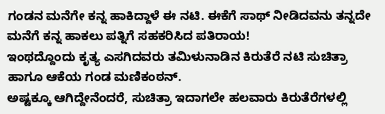ಗಂಡನ ಮನೆಗೇ ಕನ್ನ ಹಾಕಿದ್ದಾಳೆ ಈ ನಟಿ. ಈಕೆಗೆ ಸಾಥ್ ನೀಡಿದವನು ತನ್ನದೇ ಮನೆಗೆ ಕನ್ನ ಹಾಕಲು ಪತ್ನಿಗೆ ಸಹಕರಿಸಿದ ಪತಿರಾಯ!
ಇಂಥದ್ದೊಂದು ಕೃತ್ಯ ಎಸಗಿದವರು ತಮಿಳುನಾಡಿನ ಕಿರುತೆರೆ ನಟಿ ಸುಚಿತ್ರಾ ಹಾಗೂ ಆಕೆಯ ಗಂಡ ಮಣಿಕಂಠನ್.
ಅಷ್ಟಕ್ಕೂ ಆಗಿದ್ದೇನೆಂದರೆ, ಸುಚಿತ್ರಾ ಇದಾಗಲೇ ಹಲವಾರು ಕಿರುತೆರೆಗಳಲ್ಲಿ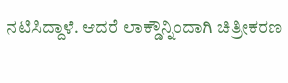ನಟಿಸಿದ್ದಾಳೆ. ಆದರೆ ಲಾಕ್ಡೌನ್ನಿಂದಾಗಿ ಚಿತ್ರೀಕರಣ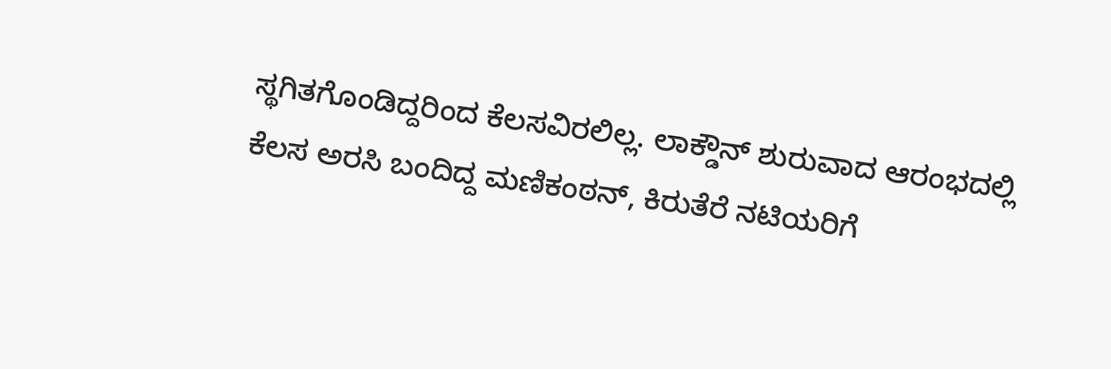ಸ್ಥಗಿತಗೊಂಡಿದ್ದರಿಂದ ಕೆಲಸವಿರಲಿಲ್ಲ. ಲಾಕ್ಡೌನ್ ಶುರುವಾದ ಆರಂಭದಲ್ಲಿ ಕೆಲಸ ಅರಸಿ ಬಂದಿದ್ದ ಮಣಿಕಂಠನ್, ಕಿರುತೆರೆ ನಟಿಯರಿಗೆ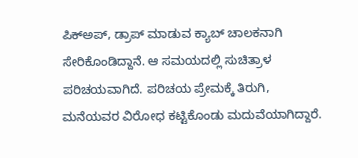ಪಿಕ್ಅಪ್, ಡ್ರಾಪ್ ಮಾಡುವ ಕ್ಯಾಬ್ ಚಾಲಕನಾಗಿ ಸೇರಿಕೊಂಡಿದ್ದಾನೆ. ಆ ಸಮಯದಲ್ಲಿ ಸುಚಿತ್ರಾಳ ಪರಿಚಯವಾಗಿದೆ. ಪರಿಚಯ ಪ್ರೇಮಕ್ಕೆ ತಿರುಗಿ, ಮನೆಯವರ ವಿರೋಧ ಕಟ್ಟಿಕೊಂಡು ಮದುವೆಯಾಗಿದ್ದಾರೆ.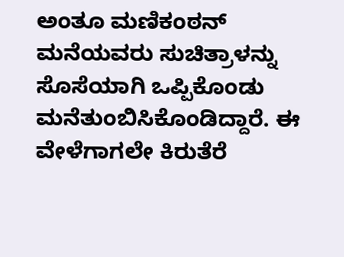ಅಂತೂ ಮಣಿಕಂಠನ್ ಮನೆಯವರು ಸುಚಿತ್ರಾಳನ್ನು ಸೊಸೆಯಾಗಿ ಒಪ್ಪಿಕೊಂಡು ಮನೆತುಂಬಿಸಿಕೊಂಡಿದ್ದಾರೆ. ಈ ವೇಳೆಗಾಗಲೇ ಕಿರುತೆರೆ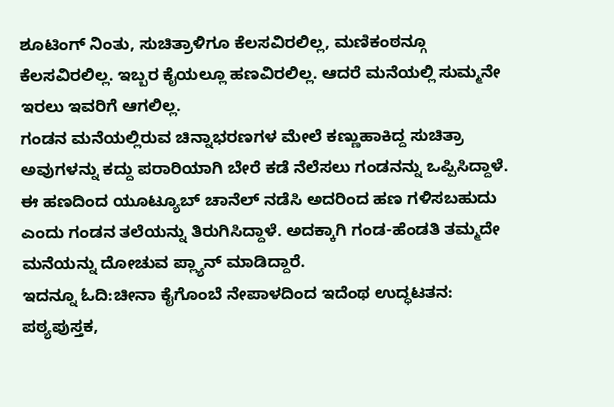ಶೂಟಿಂಗ್ ನಿಂತು, ಸುಚಿತ್ರಾಳಿಗೂ ಕೆಲಸವಿರಲಿಲ್ಲ, ಮಣಿಕಂಠನ್ಗೂ ಕೆಲಸವಿರಲಿಲ್ಲ. ಇಬ್ಬರ ಕೈಯಲ್ಲೂ ಹಣವಿರಲಿಲ್ಲ. ಆದರೆ ಮನೆಯಲ್ಲಿ ಸುಮ್ಮನೇ ಇರಲು ಇವರಿಗೆ ಆಗಲಿಲ್ಲ.
ಗಂಡನ ಮನೆಯಲ್ಲಿರುವ ಚಿನ್ನಾಭರಣಗಳ ಮೇಲೆ ಕಣ್ಣುಹಾಕಿದ್ದ ಸುಚಿತ್ರಾ ಅವುಗಳನ್ನು ಕದ್ದು ಪರಾರಿಯಾಗಿ ಬೇರೆ ಕಡೆ ನೆಲೆಸಲು ಗಂಡನನ್ನು ಒಪ್ಪಿಸಿದ್ದಾಳೆ. ಈ ಹಣದಿಂದ ಯೂಟ್ಯೂಬ್ ಚಾನೆಲ್ ನಡೆಸಿ ಅದರಿಂದ ಹಣ ಗಳಿಸಬಹುದು ಎಂದು ಗಂಡನ ತಲೆಯನ್ನು ತಿರುಗಿಸಿದ್ದಾಳೆ. ಅದಕ್ಕಾಗಿ ಗಂಡ-ಹೆಂಡತಿ ತಮ್ಮದೇ ಮನೆಯನ್ನು ದೋಚುವ ಪ್ಲ್ಯಾನ್ ಮಾಡಿದ್ದಾರೆ.
ಇದನ್ನೂ ಓದಿ:ಚೀನಾ ಕೈಗೊಂಬೆ ನೇಪಾಳದಿಂದ ಇದೆಂಥ ಉದ್ಧಟತನ: ಪಠ್ಯಪುಸ್ತಕ,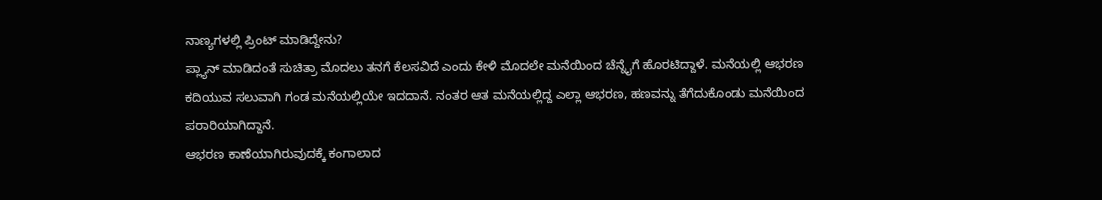ನಾಣ್ಯಗಳಲ್ಲಿ ಪ್ರಿಂಟ್ ಮಾಡಿದ್ದೇನು?
ಪ್ಲ್ಯಾನ್ ಮಾಡಿದಂತೆ ಸುಚಿತ್ರಾ ಮೊದಲು ತನಗೆ ಕೆಲಸವಿದೆ ಎಂದು ಕೇಳಿ ಮೊದಲೇ ಮನೆಯಿಂದ ಚೆನ್ನೈಗೆ ಹೊರಟಿದ್ದಾಳೆ. ಮನೆಯಲ್ಲಿ ಆಭರಣ ಕದಿಯುವ ಸಲುವಾಗಿ ಗಂಡ ಮನೆಯಲ್ಲಿಯೇ ಇದದಾನೆ. ನಂತರ ಆತ ಮನೆಯಲ್ಲಿದ್ದ ಎಲ್ಲಾ ಆಭರಣ, ಹಣವನ್ನು ತೆಗೆದುಕೊಂಡು ಮನೆಯಿಂದ ಪರಾರಿಯಾಗಿದ್ದಾನೆ.
ಆಭರಣ ಕಾಣೆಯಾಗಿರುವುದಕ್ಕೆ ಕಂಗಾಲಾದ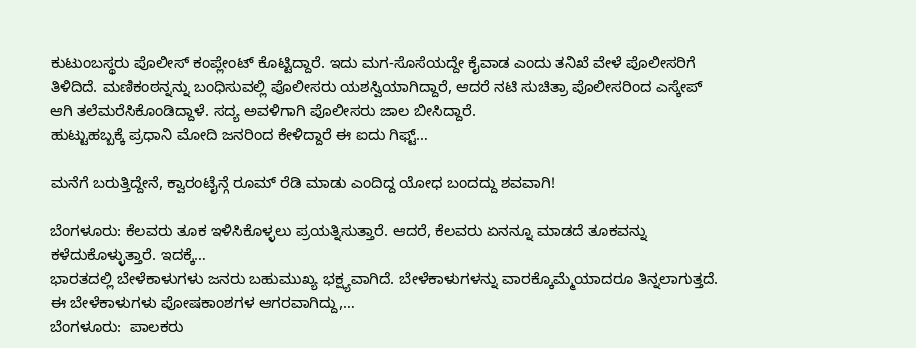ಕುಟುಂಬಸ್ಥರು ಪೊಲೀಸ್ ಕಂಪ್ಲೇಂಟ್ ಕೊಟ್ಟಿದ್ದಾರೆ. ಇದು ಮಗ-ಸೊಸೆಯದ್ದೇ ಕೈವಾಡ ಎಂದು ತನಿಖೆ ವೇಳೆ ಪೊಲೀಸರಿಗೆ ತಿಳಿದಿದೆ. ಮಣಿಕಂಠನ್ನನ್ನು ಬಂಧಿಸುವಲ್ಲಿ ಪೊಲೀಸರು ಯಶಸ್ವಿಯಾಗಿದ್ದಾರೆ, ಆದರೆ ನಟಿ ಸುಚಿತ್ರಾ ಪೊಲೀಸರಿಂದ ಎಸ್ಕೇಪ್ ಆಗಿ ತಲೆಮರೆಸಿಕೊಂಡಿದ್ದಾಳೆ. ಸದ್ಯ ಅವಳಿಗಾಗಿ ಪೊಲೀಸರು ಜಾಲ ಬೀಸಿದ್ದಾರೆ.
ಹುಟ್ಟುಹಬ್ಬಕ್ಕೆ ಪ್ರಧಾನಿ ಮೋದಿ ಜನರಿಂದ ಕೇಳಿದ್ದಾರೆ ಈ ಐದು ಗಿಫ್ಟ್…

ಮನೆಗೆ ಬರುತ್ತಿದ್ದೇನೆ, ಕ್ವಾರಂಟೈನ್ಗೆ ರೂಮ್ ರೆಡಿ ಮಾಡು ಎಂದಿದ್ದ ಯೋಧ ಬಂದದ್ದು ಶವವಾಗಿ!

ಬೆಂಗಳೂರು: ಕೆಲವರು ತೂಕ ಇಳಿಸಿಕೊಳ್ಳಲು ಪ್ರಯತ್ನಿಸುತ್ತಾರೆ. ಆದರೆ, ಕೆಲವರು ಏನನ್ನೂ ಮಾಡದೆ ತೂಕವನ್ನು ಕಳೆದುಕೊಳ್ಳುತ್ತಾರೆ. ಇದಕ್ಕೆ…
ಭಾರತದಲ್ಲಿ ಬೇಳೆಕಾಳುಗಳು ಜನರು ಬಹುಮುಖ್ಯ ಭಕ್ಷ್ಯವಾಗಿದೆ. ಬೇಳೆಕಾಳುಗಳನ್ನು ವಾರಕ್ಕೊಮ್ಮೆಯಾದರೂ ತಿನ್ನಲಾಗುತ್ತದೆ. ಈ ಬೇಳೆಕಾಳುಗಳು ಪೋಷಕಾಂಶಗಳ ಆಗರವಾಗಿದ್ದು,…
ಬೆಂಗಳೂರು:  ಪಾಲಕರು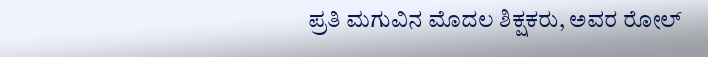ಪ್ರತಿ ಮಗುವಿನ ಮೊದಲ ಶಿಕ್ಷಕರು, ಅವರ ರೋಲ್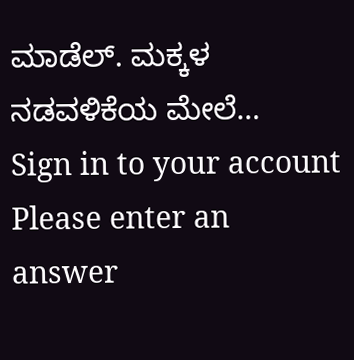ಮಾಡೆಲ್. ಮಕ್ಕಳ ನಡವಳಿಕೆಯ ಮೇಲೆ…
Sign in to your account
Please enter an answer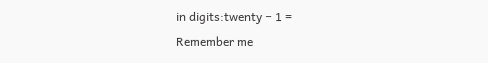in digits:twenty − 1 =
Remember me